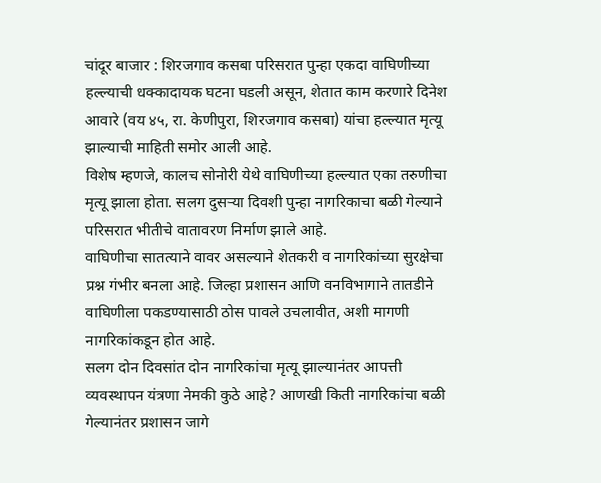चांदूर बाजार : शिरजगाव कसबा परिसरात पुन्हा एकदा वाघिणीच्या हल्ल्याची धक्कादायक घटना घडली असून, शेतात काम करणारे दिनेश आवारे (वय ४५, रा. केणीपुरा, शिरजगाव कसबा) यांचा हल्ल्यात मृत्यू झाल्याची माहिती समोर आली आहे.
विशेष म्हणजे, कालच सोनोरी येथे वाघिणीच्या हल्ल्यात एका तरुणीचा मृत्यू झाला होता. सलग दुसऱ्या दिवशी पुन्हा नागरिकाचा बळी गेल्याने परिसरात भीतीचे वातावरण निर्माण झाले आहे.
वाघिणीचा सातत्याने वावर असल्याने शेतकरी व नागरिकांच्या सुरक्षेचा प्रश्न गंभीर बनला आहे. जिल्हा प्रशासन आणि वनविभागाने तातडीने वाघिणीला पकडण्यासाठी ठोस पावले उचलावीत, अशी मागणी नागरिकांकडून होत आहे.
सलग दोन दिवसांत दोन नागरिकांचा मृत्यू झाल्यानंतर आपत्ती व्यवस्थापन यंत्रणा नेमकी कुठे आहे? आणखी किती नागरिकांचा बळी गेल्यानंतर प्रशासन जागे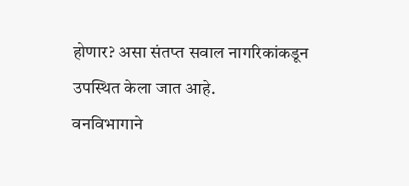होणार? असा संतप्त सवाल नागरिकांकडून उपस्थित केला जात आहे.
वनविभागाने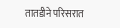तातडीने परिसरात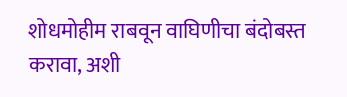शोधमोहीम राबवून वाघिणीचा बंदोबस्त करावा, अशी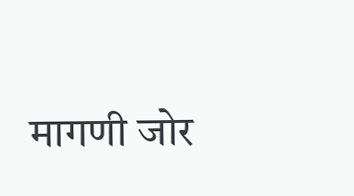मागणी जोर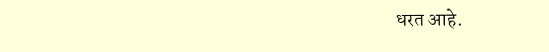धरत आहे.